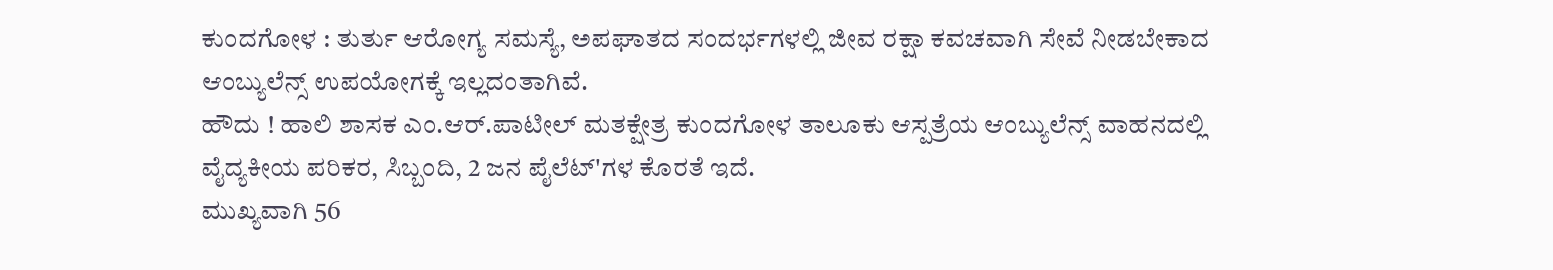ಕುಂದಗೋಳ : ತುರ್ತು ಆರೋಗ್ಯ ಸಮಸ್ಯೆ, ಅಪಘಾತದ ಸಂದರ್ಭಗಳಲ್ಲಿ ಜೀವ ರಕ್ಷಾ ಕವಚವಾಗಿ ಸೇವೆ ನೀಡಬೇಕಾದ ಆಂಬ್ಯುಲೆನ್ಸ್ ಉಪಯೋಗಕ್ಕೆ ಇಲ್ಲದಂತಾಗಿವೆ.
ಹೌದು ! ಹಾಲಿ ಶಾಸಕ ಎಂ.ಆರ್.ಪಾಟೀಲ್ ಮತಕ್ಷೇತ್ರ ಕುಂದಗೋಳ ತಾಲೂಕು ಆಸ್ಪತ್ರೆಯ ಆಂಬ್ಯುಲೆನ್ಸ್ ವಾಹನದಲ್ಲಿ ವೈದ್ಯಕೀಯ ಪರಿಕರ, ಸಿಬ್ಬಂದಿ, 2 ಜನ ಪೈಲೆಟ್'ಗಳ ಕೊರತೆ ಇದೆ.
ಮುಖ್ಯವಾಗಿ 56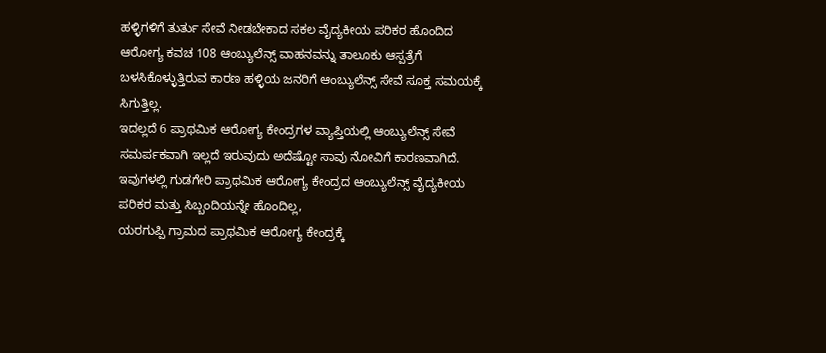ಹಳ್ಳಿಗಳಿಗೆ ತುರ್ತು ಸೇವೆ ನೀಡಬೇಕಾದ ಸಕಲ ವೈದ್ಯಕೀಯ ಪರಿಕರ ಹೊಂದಿದ ಆರೋಗ್ಯ ಕವಚ 108 ಆಂಬ್ಯುಲೆನ್ಸ್ ವಾಹನವನ್ನು ತಾಲೂಕು ಆಸ್ಪತ್ರೆಗೆ ಬಳಸಿಕೊಳ್ಳುತ್ತಿರುವ ಕಾರಣ ಹಳ್ಳಿಯ ಜನರಿಗೆ ಆಂಬ್ಯುಲೆನ್ಸ್ ಸೇವೆ ಸೂಕ್ತ ಸಮಯಕ್ಕೆ ಸಿಗುತ್ತಿಲ್ಲ.
ಇದಲ್ಲದೆ 6 ಪ್ರಾಥಮಿಕ ಆರೋಗ್ಯ ಕೇಂದ್ರಗಳ ವ್ಯಾಪ್ತಿಯಲ್ಲಿ ಆಂಬ್ಯುಲೆನ್ಸ್ ಸೇವೆ ಸಮರ್ಪಕವಾಗಿ ಇಲ್ಲದೆ ಇರುವುದು ಅದೆಷ್ಟೋ ಸಾವು ನೋವಿಗೆ ಕಾರಣವಾಗಿದೆ.
ಇವುಗಳಲ್ಲಿ ಗುಡಗೇರಿ ಪ್ರಾಥಮಿಕ ಆರೋಗ್ಯ ಕೇಂದ್ರದ ಆಂಬ್ಯುಲೆನ್ಸ್ ವೈದ್ಯಕೀಯ ಪರಿಕರ ಮತ್ತು ಸಿಬ್ಬಂದಿಯನ್ನೇ ಹೊಂದಿಲ್ಲ,
ಯರಗುಪ್ಪಿ ಗ್ರಾಮದ ಪ್ರಾಥಮಿಕ ಆರೋಗ್ಯ ಕೇಂದ್ರಕ್ಕೆ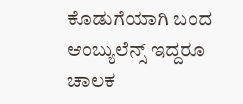ಕೊಡುಗೆಯಾಗಿ ಬಂದ ಆಂಬ್ಯುಲೆನ್ಸ್ ಇದ್ದರೂ ಚಾಲಕ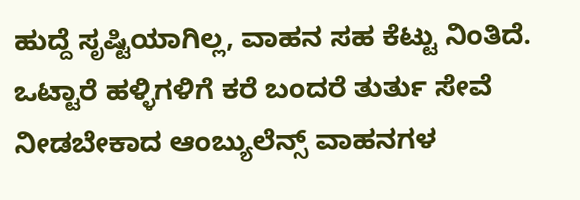ಹುದ್ದೆ ಸೃಷ್ಟಿಯಾಗಿಲ್ಲ, ವಾಹನ ಸಹ ಕೆಟ್ಟು ನಿಂತಿದೆ.
ಒಟ್ಟಾರೆ ಹಳ್ಳಿಗಳಿಗೆ ಕರೆ ಬಂದರೆ ತುರ್ತು ಸೇವೆ ನೀಡಬೇಕಾದ ಆಂಬ್ಯುಲೆನ್ಸ್ ವಾಹನಗಳ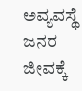ಅವ್ಯವಸ್ಥೆ ಜನರ ಜೀವಕ್ಕೆ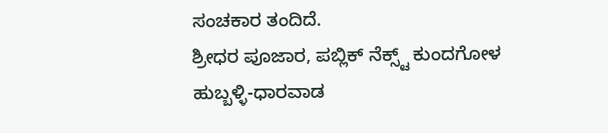ಸಂಚಕಾರ ತಂದಿದೆ.
ಶ್ರೀಧರ ಪೂಜಾರ, ಪಬ್ಲಿಕ್ ನೆಕ್ಸ್ಟ್ ಕುಂದಗೋಳ
ಹುಬ್ಬಳ್ಳಿ-ಧಾರವಾಡ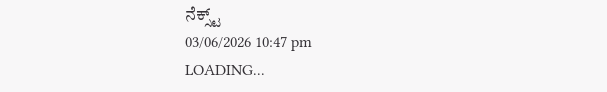ನೆಕ್ಸ್ಟ್
03/06/2026 10:47 pm
LOADING...